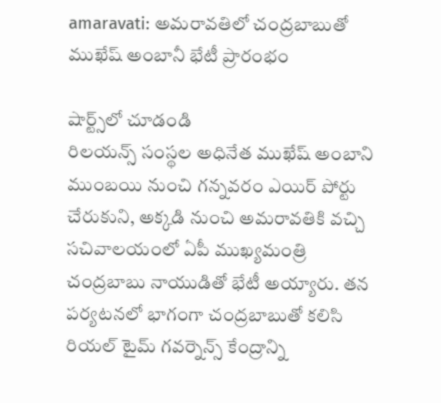amaravati: అమరావతిలో చంద్రబాబుతో ముఖేష్ అంబానీ భేటీ ప్రారంభం

షార్ట్స్‌లో చూడండి
రిలయన్స్ సంస్థల అధినేత ముఖేష్ అంబాని ముంబయి నుంచి గన్నవరం ఎయిర్ పోర్టు చేరుకుని, అక్కడి నుంచి అమరావతికి వచ్చి సచివాలయంలో ఏపీ ముఖ్యమంత్రి చంద్రబాబు నాయుడితో భేటీ అయ్యారు. తన పర్యటనలో భాగంగా చంద్రబాబుతో కలిసి రియల్ టైమ్ గవర్నెన్స్ కేంద్రాన్ని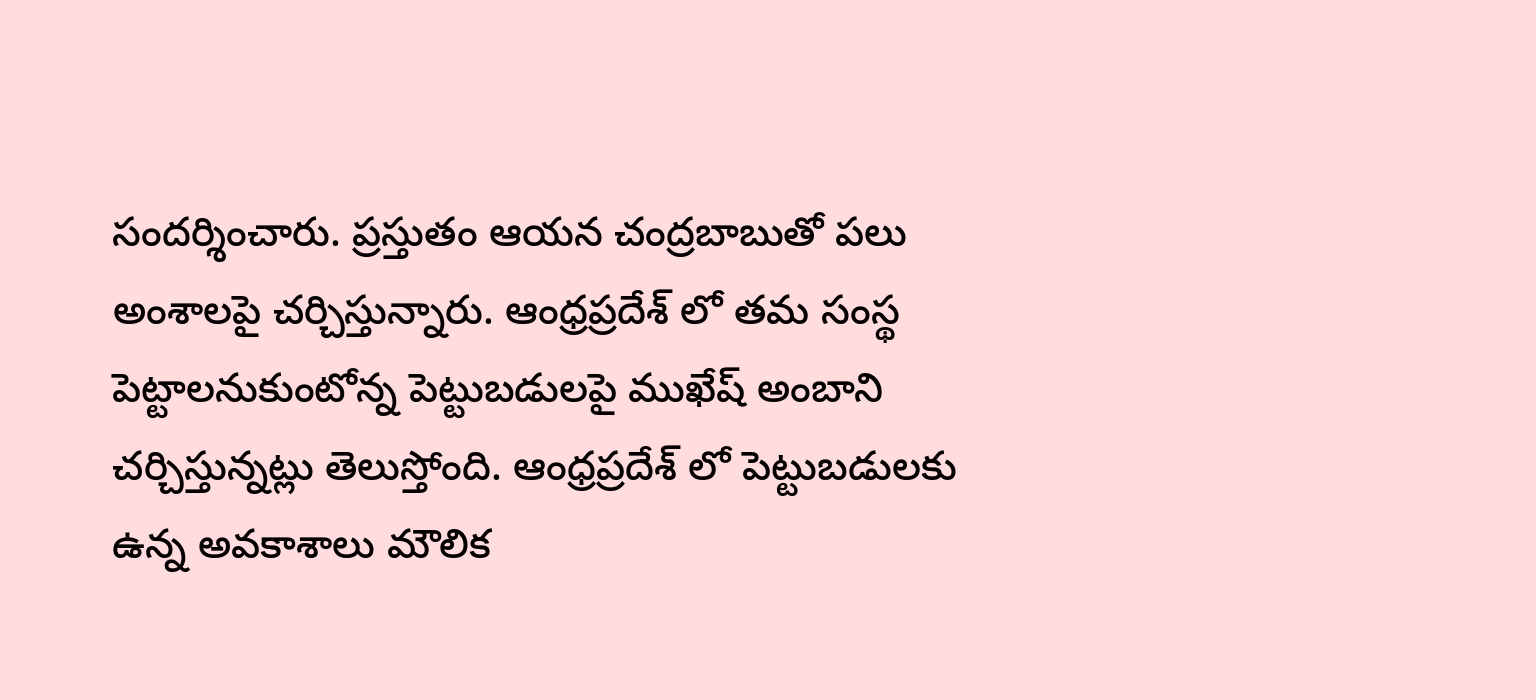సందర్శించారు. ప్రస్తుతం ఆయన చంద్రబాబుతో పలు అంశాలపై చర్చిస్తున్నారు. ఆంధ్రప్రదేశ్ లో తమ సంస్థ పెట్టాలనుకుంటోన్న పెట్టుబడులపై ముఖేష్ అంబాని చర్చిస్తున్నట్లు తెలుస్తోంది. ఆంధ్రప్రదేశ్ లో పెట్టుబడులకు ఉన్న అవకాశాలు మౌలిక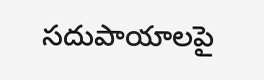సదుపాయాలపై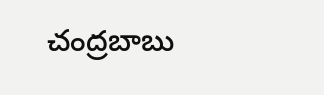చంద్రబాబు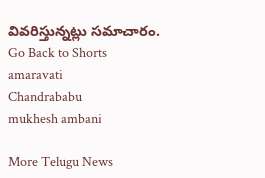వివరిస్తున్నట్లు సమాచారం.
Go Back to Shorts
amaravati
Chandrababu
mukhesh ambani

More Telugu News